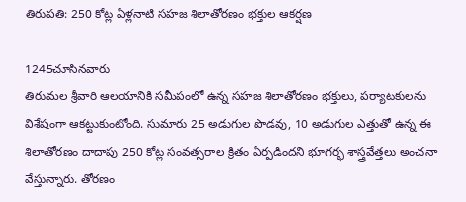తిరుపతి: 250 కోట్ల ఏళ్లనాటి సహజ శిలాతోరణం భక్తుల ఆకర్షణ

1245చూసినవారు
తిరుమల శ్రీవారి ఆలయానికి సమీపంలో ఉన్న సహజ శిలాతోరణం భక్తులు, పర్యాటకులను విశేషంగా ఆకట్టుకుంటోంది. సుమారు 25 అడుగుల పొడవు, 10 అడుగుల ఎత్తుతో ఉన్న ఈ శిలాతోరణం దాదాపు 250 కోట్ల సంవత్సరాల క్రితం ఏర్పడిందని భూగర్భ శాస్త్రవేత్తలు అంచనా వేస్తున్నారు. తోరణం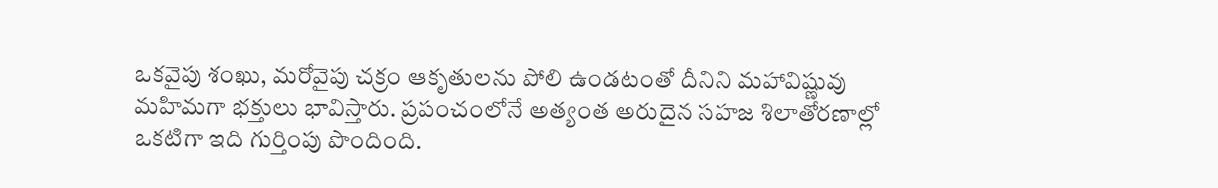ఒకవైపు శంఖు, మరోవైపు చక్రం ఆకృతులను పోలి ఉండటంతో దీనిని మహావిష్ణువు మహిమగా భక్తులు భావిస్తారు. ప్రపంచంలోనే అత్యంత అరుదైన సహజ శిలాతోరణాల్లో ఒకటిగా ఇది గుర్తింపు పొందింది.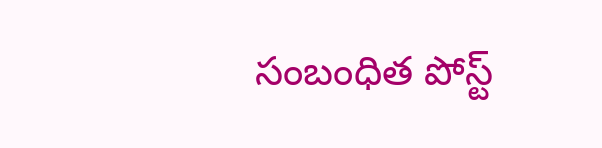సంబంధిత పోస్ట్